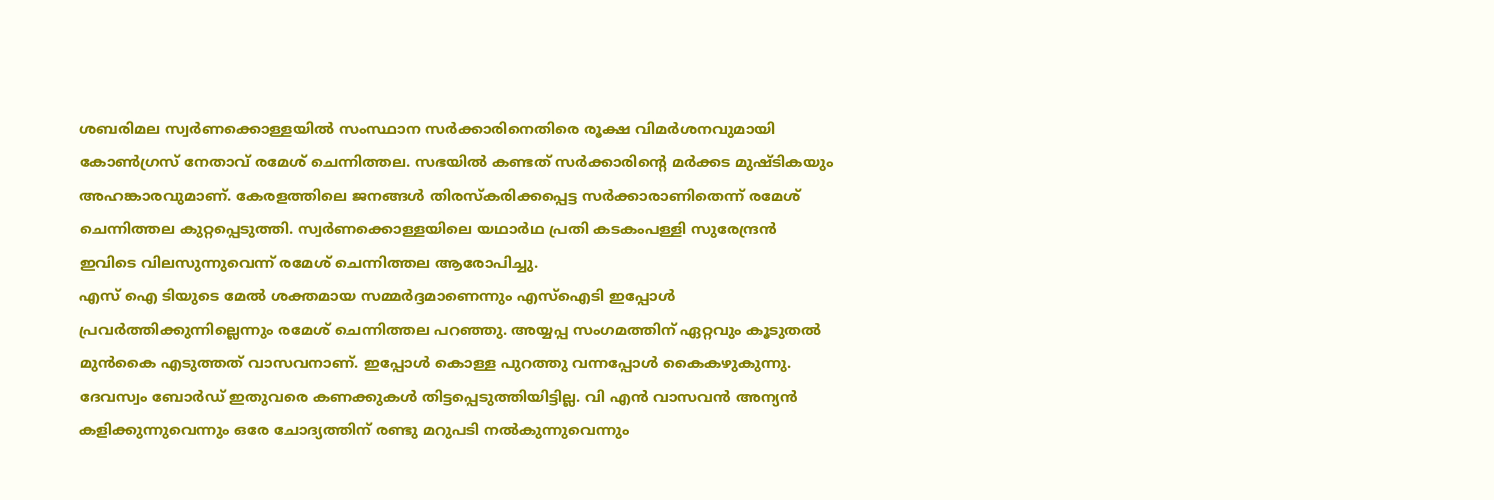ശബരിമല സ്വർണക്കൊള്ളയിൽ സംസ്ഥാന സർക്കാരിനെതിരെ രൂക്ഷ വിമർശനവുമായി കോൺഗ്രസ് നേതാവ് രമേശ് ചെന്നിത്തല. സഭയിൽ കണ്ടത് സർക്കാരിൻ്റെ മർക്കട മുഷ്ടികയും അഹങ്കാരവുമാണ്. കേരളത്തിലെ ജനങ്ങൾ തിരസ്കരിക്കപ്പെട്ട സർക്കാരാണിതെന്ന് രമേശ് ചെന്നിത്തല കുറ്റപ്പെടുത്തി. സ്വർണക്കൊള്ളയിലെ യഥാർഥ പ്രതി കടകംപള്ളി സുരേന്ദ്രൻ ഇവിടെ വിലസുന്നുവെന്ന് രമേശ് ചെന്നിത്തല ആരോപിച്ചു.
എസ് ഐ ടിയുടെ മേൽ ശക്തമായ സമ്മർദ്ദമാണെന്നും എസ്ഐടി ഇപ്പോൾ പ്രവർത്തിക്കുന്നില്ലെന്നും രമേശ് ചെന്നിത്തല പറഞ്ഞു. അയ്യപ്പ സംഗമത്തിന് ഏറ്റവും കൂടുതൽ മുൻകൈ എടുത്തത് വാസവനാണ്. ഇപ്പോൾ കൊള്ള പുറത്തു വന്നപ്പോൾ കൈകഴുകുന്നു. ദേവസ്വം ബോർഡ് ഇതുവരെ കണക്കുകൾ തിട്ടപ്പെടുത്തിയിട്ടില്ല. വി എൻ വാസവൻ അന്യൻ കളിക്കുന്നുവെന്നും ഒരേ ചോദ്യത്തിന് രണ്ടു മറുപടി നൽകുന്നുവെന്നും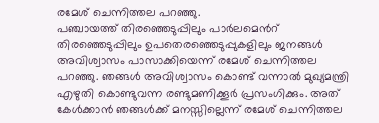രമേശ് ചെന്നിത്തല പറഞ്ഞു.
പഞ്ചായത്ത് തിരഞ്ഞെടുപ്പിലും പാർലമെൻറ് തിരഞ്ഞെടുപ്പിലും ഉപതെരഞ്ഞെടുപ്പുകളിലും ജനങ്ങൾ അവിശ്വാസം പാസാക്കിയെന്ന് രമേശ് ചെന്നിത്തല പറഞ്ഞു. ഞങ്ങൾ അവിശ്വാസം കൊണ്ട് വന്നാൽ മുഖ്യമന്ത്രി എഴുതി കൊണ്ടുവന്ന രണ്ടുമണിക്കൂർ പ്രസംഗിക്കും. അത് കേൾക്കാൻ ഞങ്ങൾക്ക് മനസ്സില്ലെന്ന് രമേശ് ചെന്നിത്തല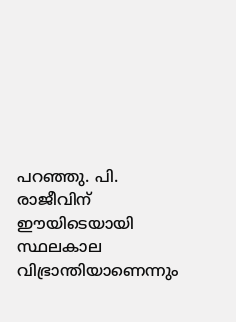പറഞ്ഞു. പി. രാജീവിന് ഈയിടെയായി സ്ഥലകാല വിഭ്രാന്തിയാണെന്നും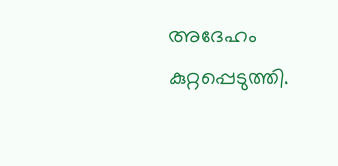അദേഹം കുറ്റപ്പെടുത്തി.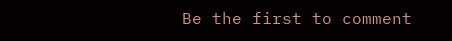Be the first to comment